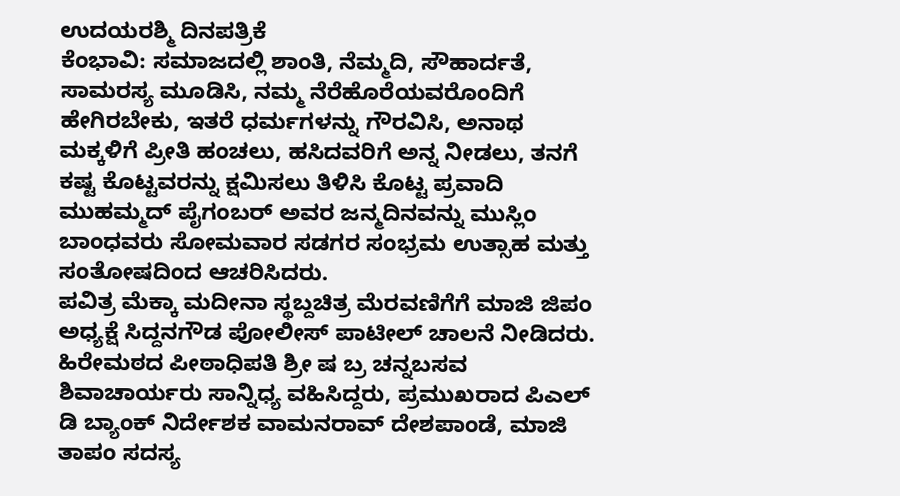ಉದಯರಶ್ಮಿ ದಿನಪತ್ರಿಕೆ
ಕೆಂಭಾವಿ: ಸಮಾಜದಲ್ಲಿ ಶಾಂತಿ, ನೆಮ್ಮದಿ, ಸೌಹಾರ್ದತೆ, ಸಾಮರಸ್ಯ ಮೂಡಿಸಿ, ನಮ್ಮ ನೆರೆಹೊರೆಯವರೊಂದಿಗೆ ಹೇಗಿರಬೇಕು, ಇತರೆ ಧರ್ಮಗಳನ್ನು ಗೌರವಿಸಿ, ಅನಾಥ ಮಕ್ಕಳಿಗೆ ಪ್ರೀತಿ ಹಂಚಲು, ಹಸಿದವರಿಗೆ ಅನ್ನ ನೀಡಲು, ತನಗೆ ಕಷ್ಟ ಕೊಟ್ಟವರನ್ನು ಕ್ಷಮಿಸಲು ತಿಳಿಸಿ ಕೊಟ್ಟ ಪ್ರವಾದಿ ಮುಹಮ್ಮದ್ ಪೈಗಂಬರ್ ಅವರ ಜನ್ಮದಿನವನ್ನು ಮುಸ್ಲಿಂ ಬಾಂಧವರು ಸೋಮವಾರ ಸಡಗರ ಸಂಭ್ರಮ ಉತ್ಸಾಹ ಮತ್ತು ಸಂತೋಷದಿಂದ ಆಚರಿಸಿದರು.
ಪವಿತ್ರ ಮೆಕ್ಕಾ ಮದೀನಾ ಸ್ಥಬ್ದಚಿತ್ರ ಮೆರವಣಿಗೆಗೆ ಮಾಜಿ ಜಿಪಂ ಅಧ್ಯಕ್ಷೆ ಸಿದ್ದನಗೌಡ ಪೋಲೀಸ್ ಪಾಟೀಲ್ ಚಾಲನೆ ನೀಡಿದರು.
ಹಿರೇಮಠದ ಪೀಠಾಧಿಪತಿ ಶ್ರೀ ಷ ಬ್ರ ಚನ್ನಬಸವ ಶಿವಾಚಾರ್ಯರು ಸಾನ್ನಿಧ್ಯ ವಹಿಸಿದ್ದರು, ಪ್ರಮುಖರಾದ ಪಿಎಲ್ ಡಿ ಬ್ಯಾಂಕ್ ನಿರ್ದೇಶಕ ವಾಮನರಾವ್ ದೇಶಪಾಂಡೆ, ಮಾಜಿ ತಾಪಂ ಸದಸ್ಯ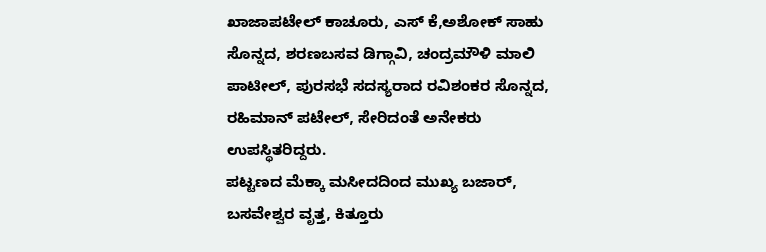ಖಾಜಾಪಟೇಲ್ ಕಾಚೂರು, ಎಸ್ ಕೆ,ಅಶೋಕ್ ಸಾಹು ಸೊನ್ನದ, ಶರಣಬಸವ ಡಿಗ್ಗಾವಿ, ಚಂದ್ರಮೌಳಿ ಮಾಲಿ ಪಾಟೀಲ್, ಪುರಸಭೆ ಸದಸ್ಯರಾದ ರವಿಶಂಕರ ಸೊನ್ನದ, ರಹಿಮಾನ್ ಪಟೇಲ್, ಸೇರಿದಂತೆ ಅನೇಕರು ಉಪಸ್ಥಿತರಿದ್ದರು.
ಪಟ್ಟಣದ ಮೆಕ್ಕಾ ಮಸೀದದಿಂದ ಮುಖ್ಯ ಬಜಾರ್, ಬಸವೇಶ್ವರ ವೃತ್ತ, ಕಿತ್ತೂರು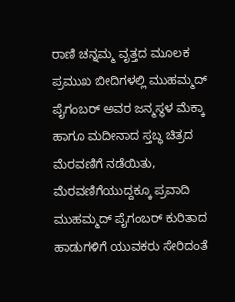ರಾಣಿ ಚನ್ನಮ್ಮ ವೃತ್ತದ ಮೂಲಕ ಪ್ರಮುಖ ಬೀದಿಗಳಲ್ಲಿ ಮುಹಮ್ಮದ್ ಪೈಗಂಬರ್ ಅವರ ಜನ್ಮಸ್ಥಳ ಮೆಕ್ಕಾ ಹಾಗೂ ಮದೀನಾದ ಸ್ತಬ್ಧ ಚಿತ್ರದ ಮೆರವಣಿಗೆ ನಡೆಯಿತು, ಮೆರವಣಿಗೆಯುದ್ದಕ್ಕೂ ಪ್ರವಾದಿ ಮುಹಮ್ಮದ್ ಪೈಗಂಬರ್ ಕುರಿತಾದ ಹಾಡುಗಳಿಗೆ ಯುವಕರು ಸೇರಿದಂತೆ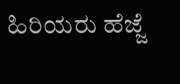ಹಿರಿಯರು ಹೆಜ್ಜೆ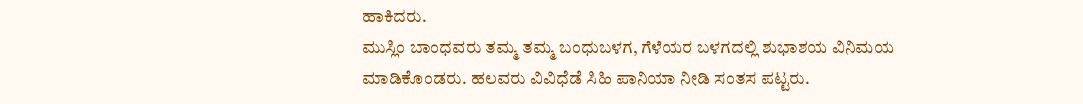ಹಾಕಿದರು.
ಮುಸ್ಲಿಂ ಬಾಂಧವರು ತಮ್ಮ ತಮ್ಮ ಬಂಧುಬಳಗ, ಗೆಳೆಯರ ಬಳಗದಲ್ಲಿ ಶುಭಾಶಯ ವಿನಿಮಯ ಮಾಡಿಕೊಂಡರು. ಹಲವರು ವಿವಿಧೆಡೆ ಸಿಹಿ ಪಾನಿಯಾ ನೀಡಿ ಸಂತಸ ಪಟ್ಟರು.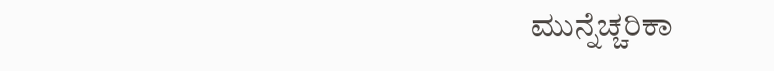ಮುನ್ನೆಚ್ಚರಿಕಾ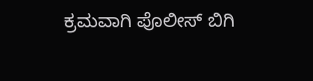ಕ್ರಮವಾಗಿ ಪೊಲೀಸ್ ಬಿಗಿ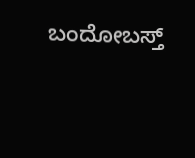ಬಂದೋಬಸ್ತ್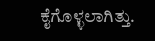ಕೈಗೊಳ್ಳಲಾಗಿತ್ತು.